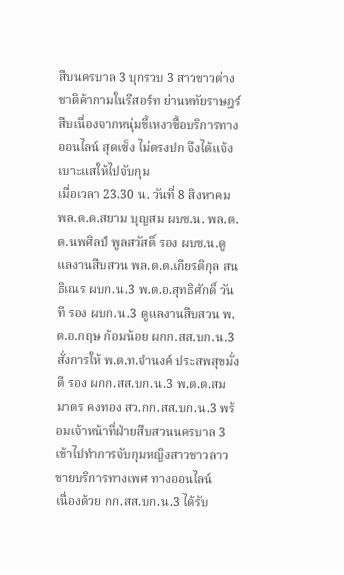สืบนครบาล 3 บุกรวบ 3 สาวชาวต่างชาติค้ากามในรีสอร์ท ย่านหทัยราษฎร์ สืบเนื่องจากหนุ่มขี้เหงาซื้อบริการทางออนไลน์ สุดเซ็ง ไม่ตรงปก จึงได้แจ้งเบาะแสให้ไปจับกุม
เมื่อเวลา 23.30 น. วันที่ 8 สิงหาคม พล.ต.ต.สยาม บุญสม ผบช.น. พล.ต.ต.นพศิลป์ พูลสวัสดิ์ รอง ผบช.น.ดูแลงานสืบสวน พล.ต.ต.เกียรติกุล สนธิเณร ผบก.น.3 พ.ต.อ.สุทธิศักดิ์ วันที รอง ผบก.น.3 ดูแลงานสืบสวน พ.ต.อ.กฤษ ก้อมน้อย ผกก.สส.บก.น.3 สั่งการให้ พ.ต.ท.จำนงค์ ประสพสุขมั่งดี รอง ผกก.สส.บก.น.3 พ.ต.ต.สมมาตร คงทอง สว.กก.สส.บก.น.3 พร้อมเจ้าหน้าที่ฝ่ายสืบสวนนครบาล 3 เข้าไปทำการจับกุมหญิงสาวชาวลาว ขายบริการทางเพศ ทางออนไลน์
เนื่องด้วย กก.สส.บก.น.3 ได้รับ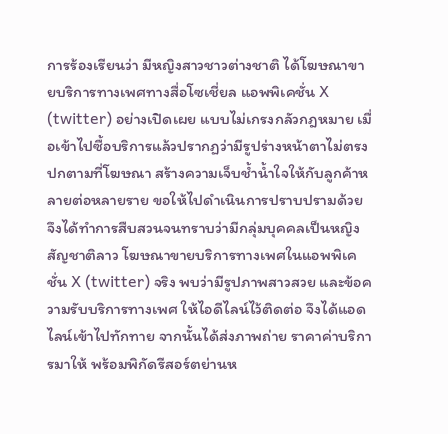การร้องเรียนว่า มีหญิงสาวชาวต่างชาติ ได้โฆษณาขายบริการทางเพศทางสื่อโซเชี่ยล แอพพิเคชั่น X (twitter) อย่างเปิดเผย แบบไม่เกรงกลัวกฎหมาย เมื่อเข้าไปซื้อบริการแล้วปรากฏว่ามีรูปร่างหน้าตาไม่ตรงปกตามที่โฆษณา สร้างความเจ็บช้ำน้ำใจให้กับลูกค้าหลายต่อหลายราย ขอให้ไปดำเนินการปราบปรามด้วย จึงได้ทำการสืบสวนจนทราบว่ามีกลุ่มบุคคลเป็นหญิงสัญชาติลาว โฆษณาขายบริการทางเพศในแอพพิเคชั่น X (twitter) จริง พบว่ามีรูปภาพสาวสวย และข้อความรับบริการทางเพศ ให้ไอดีไลน์ไว้ติดต่อ จึงได้แอดไลน์เข้าไปทักทาย จากนั้นได้ส่งภาพถ่าย ราคาค่าบริการมาให้ พร้อมพิกัดรีสอร์ตย่านห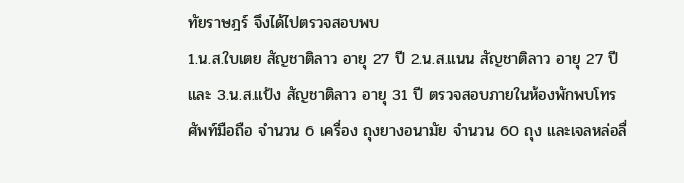ทัยราษฎร์ จึงได้ไปตรวจสอบพบ
1.น.ส.ใบเตย สัญชาติลาว อายุ 27 ปี 2.น.ส.แนน สัญชาติลาว อายุ 27 ปี และ 3.น.ส.แป้ง สัญชาติลาว อายุ 31 ปี ตรวจสอบภายในห้องพักพบโทรศัพท์มือถือ จำนวน 6 เครื่อง ถุงยางอนามัย จำนวน 60 ถุง และเจลหล่อลื่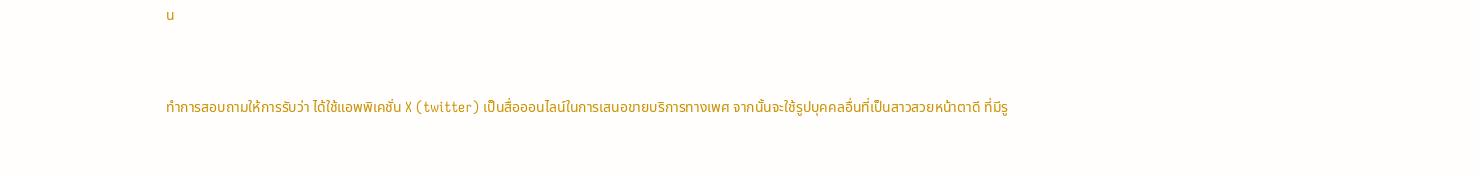น


ทำการสอบถามให้การรับว่า ได้ใช้แอพพิเคชั่น X (twitter) เป็นสื่อออนไลน์ในการเสนอขายบริการทางเพศ จากนั้นจะใช้รูปบุคคลอื่นที่เป็นสาวสวยหน้าตาดี ที่มีรู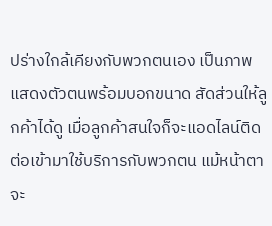ปร่างใกล้เคียงกับพวกตนเอง เป็นภาพแสดงตัวตนพร้อมบอกขนาด สัดส่วนให้ลูกค้าได้ดู เมื่อลูกค้าสนใจก็จะแอดไลน์ติดต่อเข้ามาใช้บริการกับพวกตน แม้หน้าตาจะ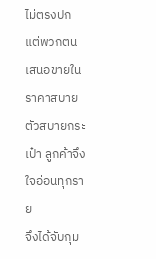ไม่ตรงปก แต่พวกตนเสนอขายในราคาสบายตัวสบายกระเป๋า ลูกค้าจึงใจอ่อนทุกราย
จึงได้จับกุม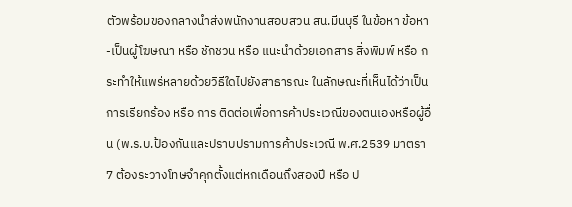ตัวพร้อมของกลางนำส่งพนักงานสอบสวน สน.มีนบุรี ในข้อหา ข้อหา-เป็นผู้โฆษณา หรือ ชักชวน หรือ แนะนําด้วยเอกสาร สิ่งพิมพ์ หรือ กระทำให้แพร่หลายด้วยวิธีใดไปยังสาธารณะ ในลักษณะที่เห็นได้ว่าเป็นการเรียกร้อง หรือ การ ติดต่อเพื่อการค้าประเวณีของตนเองหรือผู้อื่น (พ.ร.บ.ป้องกันและปราบปรามการค้าประเวณี พ.ศ.2539 มาตรา 7 ต้องระวางโทษจําคุกตั้งแต่หกเดือนถึงสองปี หรือ ป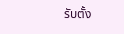รับตั้ง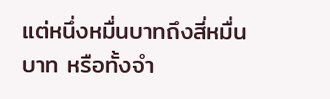แต่หนึ่งหมื่นบาทถึงสี่หมื่นบาท หรือทั้งจำ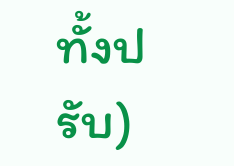ทั้งปรับ)